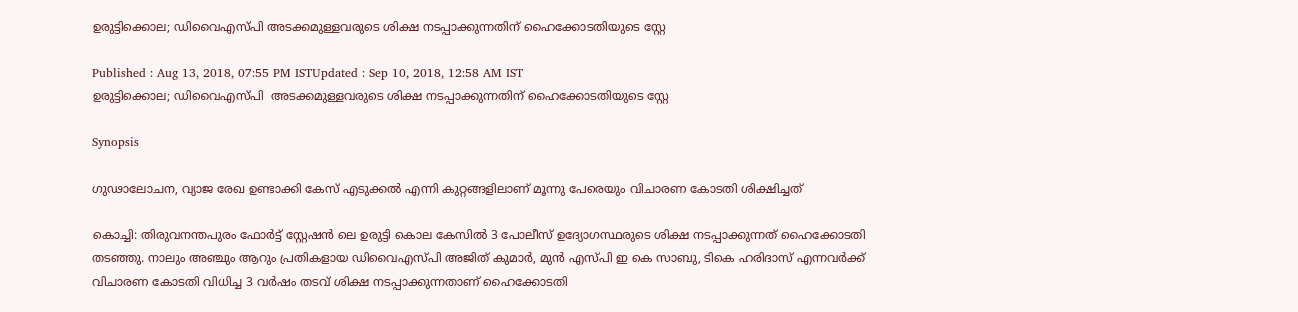ഉരുട്ടിക്കൊല; ഡിവൈഎസ്പി അടക്കമുള്ളവരുടെ ശിക്ഷ നടപ്പാക്കുന്നതിന് ഹൈക്കോടതിയുടെ സ്റ്റേ

Published : Aug 13, 2018, 07:55 PM ISTUpdated : Sep 10, 2018, 12:58 AM IST
ഉരുട്ടിക്കൊല; ഡിവൈഎസ്പി  അടക്കമുള്ളവരുടെ ശിക്ഷ നടപ്പാക്കുന്നതിന് ഹൈക്കോടതിയുടെ സ്റ്റേ

Synopsis

ഗുഢാലോചന, വ്യാജ രേഖ ഉണ്ടാക്കി കേസ് എടുക്കൽ എന്നി കുറ്റങ്ങളിലാണ് മൂന്നു പേരെയും വിചാരണ കോടതി ശിക്ഷിച്ചത്

കൊച്ചി: തിരുവനന്തപുരം ഫോർട്ട്‌ സ്റ്റേഷൻ ലെ ഉരുട്ടി കൊല കേസില്‍ 3 പോലീസ് ഉദ്യോഗസ്ഥരുടെ ശിക്ഷ നടപ്പാക്കുന്നത് ഹൈക്കോടതി തടഞ്ഞു. നാലും അഞ്ചും ആറും പ്രതികളായ ഡിവൈഎസ്പി അജിത് കുമാർ, മുൻ എസ്പി ഇ കെ സാബു, ടികെ ഹരിദാസ് എന്നവർക്ക് വിചാരണ കോടതി വിധിച്ച 3 വർഷം തടവ് ശിക്ഷ നടപ്പാക്കുന്നതാണ് ഹൈക്കോടതി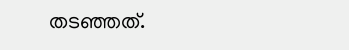തടഞ്ഞത്.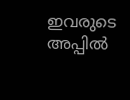ഇവരുടെ അപ്പിൽ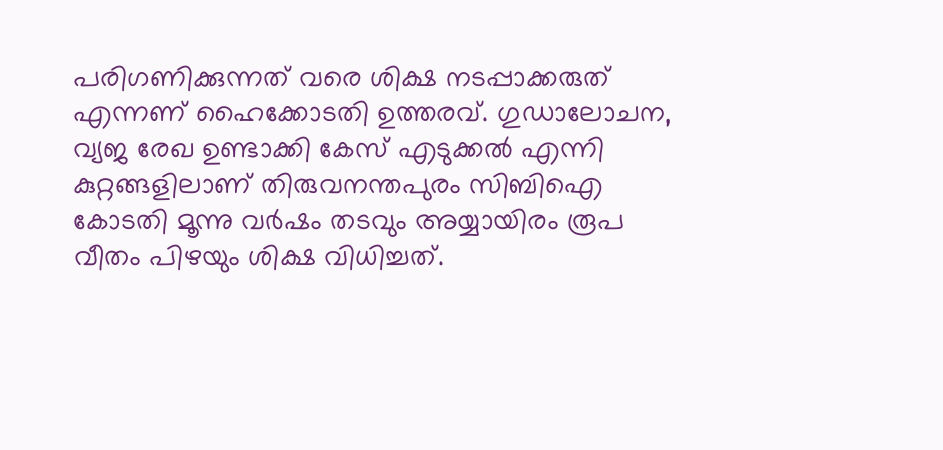പരിഗണിക്കുന്നത് വരെ ശിക്ഷ നടപ്പാക്കരുത് എന്നണ് ഹൈക്കോടതി ഉത്തരവ്. ഗുഡാലോചന, വ്യജ രേഖ ഉണ്ടാക്കി കേസ് എടുക്കൽ എന്നി കുറ്റങ്ങളിലാണ് തിരുവനന്തപുരം സിബിഐ കോടതി മൂന്നു വർഷം തടവും അയ്യായിരം രൂപ വീതം പിഴയും ശിക്ഷ വിധിച്ചത്.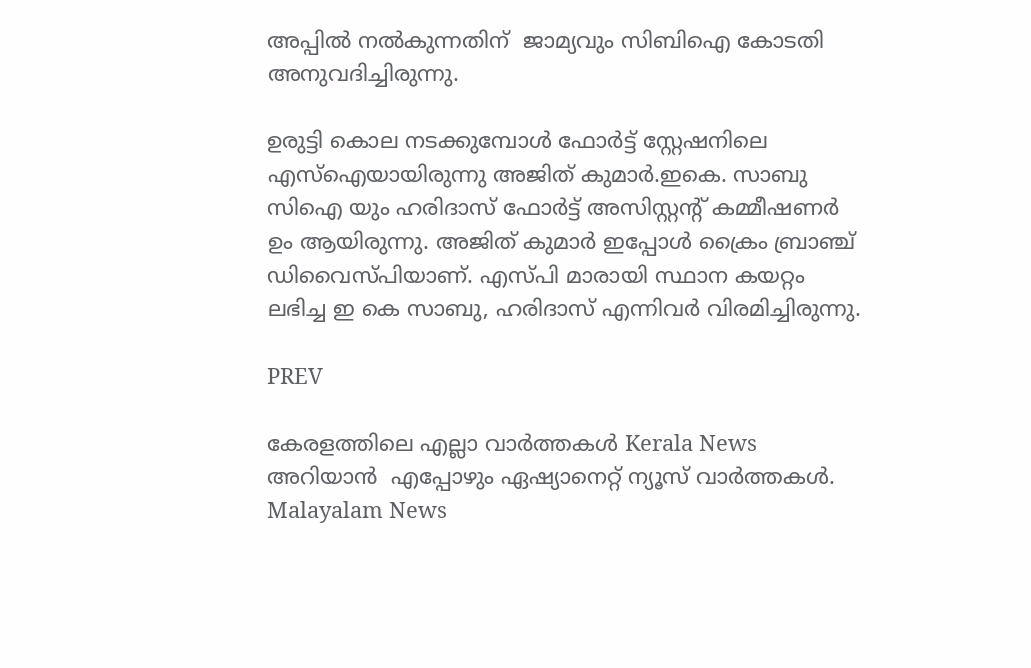അപ്പിൽ നൽകുന്നതിന്  ജാമ്യവും സിബിഐ കോടതി അനുവദിച്ചിരുന്നു.

ഉരുട്ടി കൊല നടക്കുമ്പോൾ ഫോർട്ട്‌ സ്റ്റേഷനിലെ എസ്ഐയായിരുന്നു അജിത് കുമാർ.ഇകെ. സാബു സിഐ യും ഹരിദാസ്‌ ഫോർട്ട്‌ അസിസ്റ്റന്റ് കമ്മീഷണർ ഉം ആയിരുന്നു. അജിത് കുമാർ ഇപ്പോൾ ക്രൈം ബ്രാഞ്ച് ഡിവൈസ്പിയാണ്. എസ്പി മാരായി സ്ഥാന കയറ്റം ലഭിച്ച ഇ കെ സാബു, ഹരിദാസ്‌ എന്നിവർ വിരമിച്ചിരുന്നു.

PREV

കേരളത്തിലെ എല്ലാ വാർത്തകൾ Kerala News അറിയാൻ  എപ്പോഴും ഏഷ്യാനെറ്റ് ന്യൂസ് വാർത്തകൾ.  Malayalam News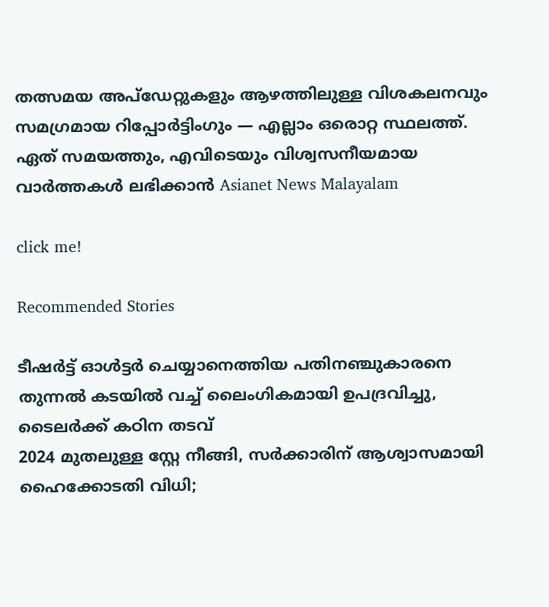തത്സമയ അപ്‌ഡേറ്റുകളും ആഴത്തിലുള്ള വിശകലനവും സമഗ്രമായ റിപ്പോർട്ടിംഗും — എല്ലാം ഒരൊറ്റ സ്ഥലത്ത്. ഏത് സമയത്തും, എവിടെയും വിശ്വസനീയമായ വാർത്തകൾ ലഭിക്കാൻ Asianet News Malayalam

click me!

Recommended Stories

ടീഷര്‍ട്ട് ഓള്‍ട്ടര്‍ ചെയ്യാനെത്തിയ പതിനഞ്ചുകാരനെ തുന്നല്‍ കടയില്‍ വച്ച് ലൈംഗികമായി ഉപദ്രവിച്ചു, ടൈലര്‍ക്ക് കഠിന തടവ്
2024 മുതലുള്ള സ്റ്റേ നീങ്ങി, സർക്കാരിന് ആശ്വാസമായി ഹൈക്കോടതി വിധി;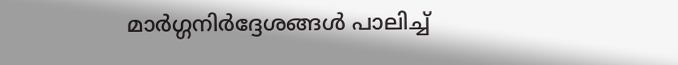മാർഗ്ഗനിർദ്ദേശങ്ങൾ പാലിച്ച്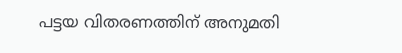പട്ടയ വിതരണത്തിന് അനുമതി